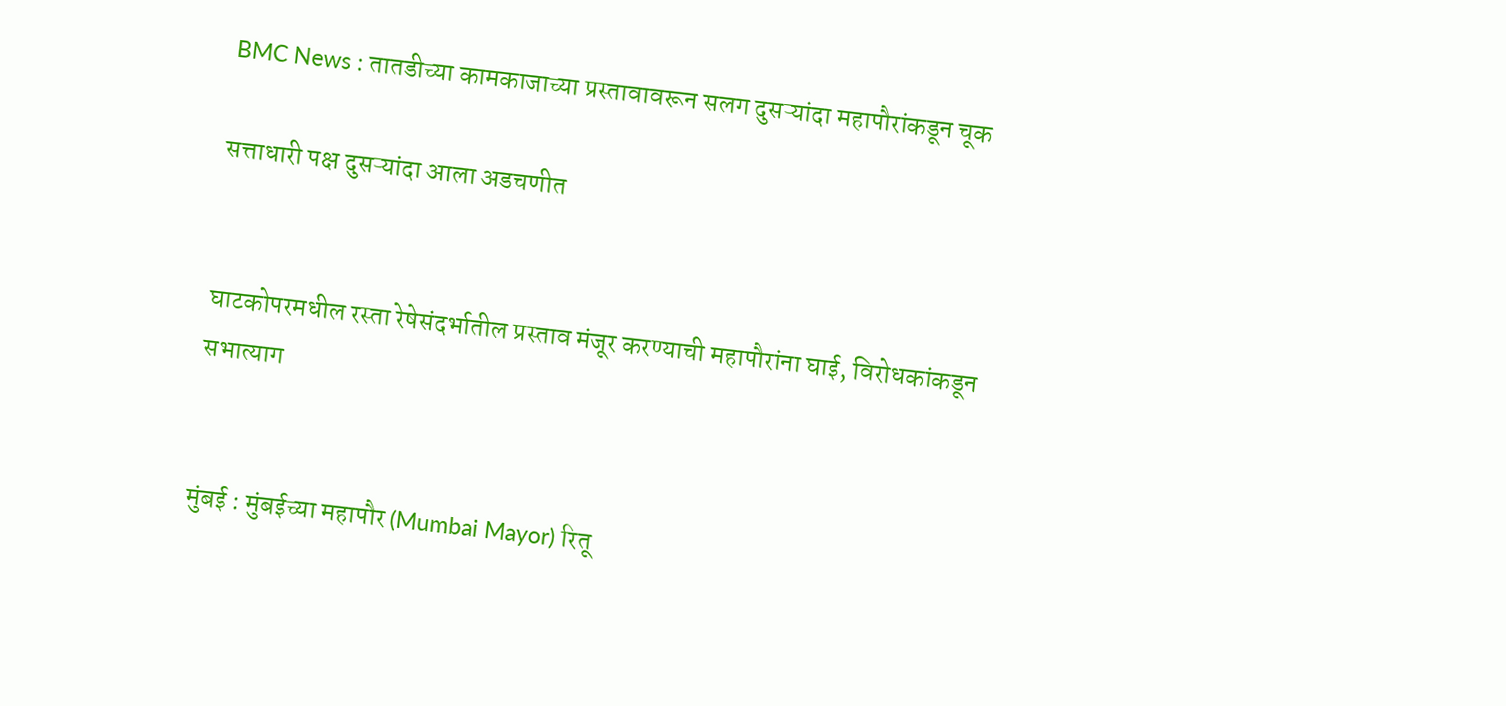BMC News : तातडीच्या कामकाजाच्या प्रस्तावावरून सलग दुसऱ्यांदा महापौरांकडून चूक

सत्ताधारी पक्ष दुसऱ्यांदा आला अडचणीत


घाटकोपरमधील रस्ता रेषेसंदर्भातील प्रस्ताव मंजूर करण्याची महापौरांना घाई, विरोधकांकडून सभात्याग


मुंबई : मुंबईच्या महापौर (Mumbai Mayor) रितू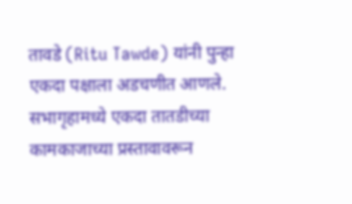तावडे (Ritu Tawde) यांनी पुन्हा एकदा पक्षाला अडचणीत आणले. सभागृहामध्ये एकदा तातडीच्या कामकाजाच्या प्रस्तावावरून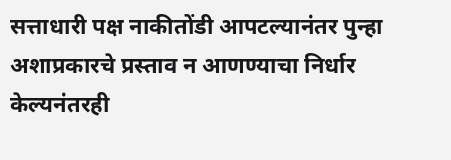सत्ताधारी पक्ष नाकीतोंडी आपटल्यानंतर पुन्हा अशाप्रकारचे प्रस्ताव न आणण्याचा निर्धार केल्यनंतरही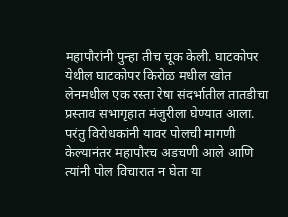महापौरांनी पुन्हा तीच चूक केली. घाटकोपर येथील घाटकोपर किरोळ मधील खोत लेनमधील एक रस्ता रेषा संदर्भातील तातडीचा प्रस्ताव सभागृहात मंजुरीला घेण्यात आला. परंतु विरोधकांनी यावर पोलची मागणी केल्यानंतर महापौरच अडचणी आले आणि त्यांनी पोल विचारात न घेता या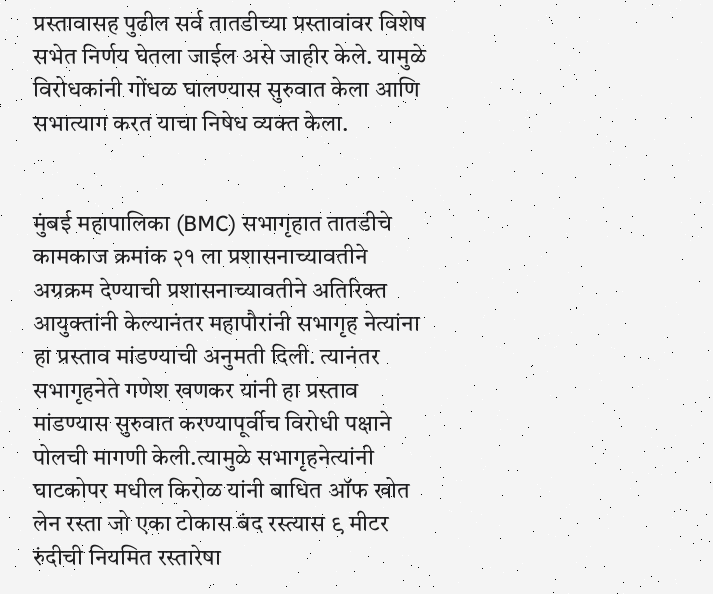प्रस्तावासह पुढील सर्व तातडीच्या प्रस्तावांवर विशेष सभेत निर्णय घेतला जाईल असे जाहीर केले. यामुळे विरोधकांनी गोंधळ घालण्यास सुरुवात केला आणि सभात्याग करत याचा निषेध व्यक्त केला.


मुंबई महापालिका (BMC) सभागृहात तातडीचे कामकाज क्रमांक २१ ला प्रशासनाच्यावतीने अग्रक्रम देण्याची प्रशासनाच्यावतीने अतिरिक्त आयुक्तांनी केल्यानंतर महापौरांनी सभागृह नेत्यांना हा प्रस्ताव मांडण्याची अनुमती दिली. त्यानंतर सभागृहनेते गणेश खणकर यांनी हा प्रस्ताव मांडण्यास सुरुवात करण्यापूर्वीच विरोधी पक्षाने पोलची मागणी केली.त्यामुळे सभागृहनेत्यांनी घाटकोपर मधील किरोळ यांनी बाधित ऑफ खोत लेन रस्ता जो एका टोकास बंद रस्त्यास ९ मीटर रुंदीची नियमित रस्तारेषा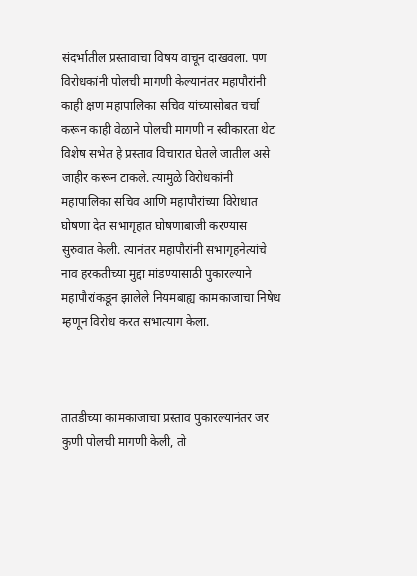संदर्भातील प्रस्तावाचा विषय वाचून दाखवला. पण विरोधकांनी पोलची मागणी केल्यानंतर महापौरांनी काही क्षण महापालिका सचिव यांच्यासोबत चर्चा करून काही वेळाने पोलची मागणी न स्वीकारता थेट विशेष सभेत हे प्रस्ताव विचारात घेतले जातील असे जाहीर करून टाकले. त्यामुळे विरोधकांनी महापालिका सचिव आणि महापौरांच्या विरेाधात घोषणा देत सभागृहात घोषणाबाजी करण्यास सुरुवात केली. त्यानंतर महापौरांनी सभागृहनेत्यांचे नाव हरकतीच्या मुद्दा मांडण्यासाठी पुकारल्याने महापौरांकडून झालेले नियमबाह्य कामकाजाचा निषेध म्हणून विरोध करत सभात्याग केला.



तातडीच्या कामकाजाचा प्रस्ताव पुकारल्यानंतर जर कुणी पोलची मागणी केली, तो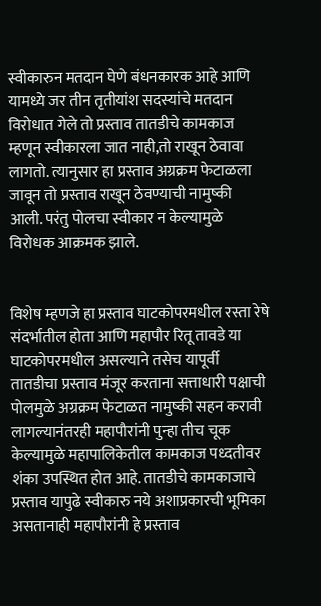स्वीकारुन मतदान घेणे बंधनकारक आहे आणि यामध्ये जर तीन तृतीयांश सदस्यांचे मतदान विरोधात गेले तो प्रस्ताव तातडीचे कामकाज म्हणून स्वीकारला जात नाही,तो राखून ठेवावा लागतो. त्यानुसार हा प्रस्ताव अग्रक्रम फेटाळला जावून तो प्रस्ताव राखून ठेवण्याची नामुष्की आली. परंतु पोलचा स्वीकार न केल्यामुळे विरोधक आक्रमक झाले.


विशेष म्हणजे हा प्रस्ताव घाटकोपरमधील रस्ता रेषे संदर्भातील होता आणि महापौर रितू तावडे या घाटकोपरमधील असल्याने तसेच यापूर्वी तातडीचा प्रस्ताव मंजूर करताना सत्ताधारी पक्षाची पोलमुळे अग्रक्रम फेटाळत नामुष्की सहन करावी लागल्यानंतरही महापौरांनी पुन्हा तीच चूक केल्यामुळे महापालिकेतील कामकाज पध्दतीवर शंका उपस्थित होत आहे. तातडीचे कामकाजाचे प्रस्ताव यापुढे स्वीकारु नये अशाप्रकारची भूमिका असतानाही महापौरांनी हे प्रस्ताव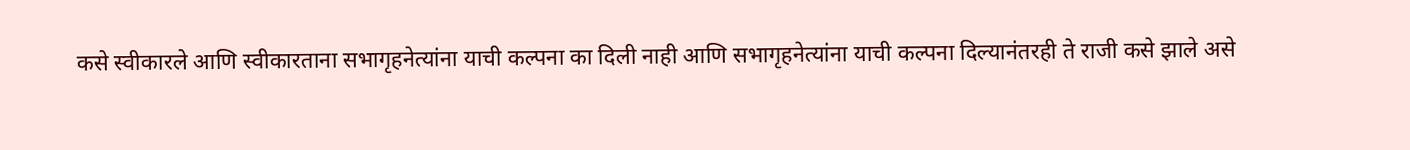कसे स्वीकारले आणि स्वीकारताना सभागृहनेत्यांना याची कल्पना का दिली नाही आणि सभागृहनेत्यांना याची कल्पना दिल्यानंतरही ते राजी कसे झाले असे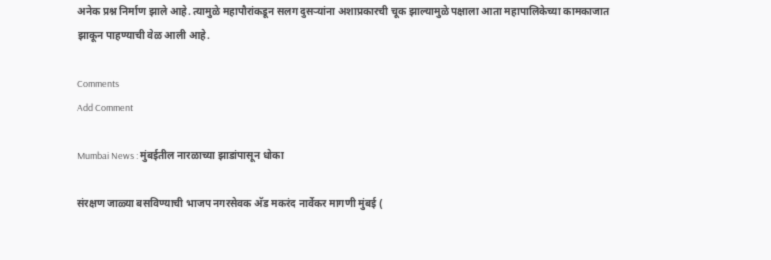अनेक प्रश्न निर्माण झाले आहे. त्यामुळे महापौरांकडून सलग दुसऱ्यांना अशाप्रकारची चूक झाल्यामुळे पक्षाला आता महापालिकेच्या कामकाजात झाकून पाहण्याची वेळ आली आहे.

Comments
Add Comment

Mumbai News : मुंबईतील नारळाच्या झाडांपासून धोका

संरक्षण जाळ्या बसविण्याची भाजप नगरसेवक अ‍ॅड मकरंद नार्वेकर मागणी मुंबई (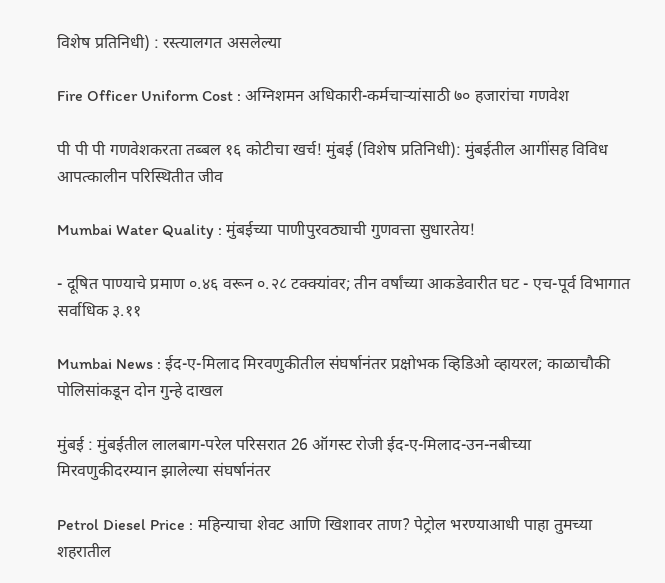विशेष प्रतिनिधी) : रस्त्यालगत असलेल्या

Fire Officer Uniform Cost : अग्निशमन अधिकारी-कर्मचाऱ्यांसाठी ७० हजारांचा गणवेश

पी पी पी गणवेशकरता तब्बल १६ कोटीचा खर्च! मुंबई (विशेष प्रतिनिधी): मुंबईतील आगींसह विविध आपत्कालीन परिस्थितीत जीव

Mumbai Water Quality : मुंबईच्या पाणीपुरवठ्याची गुणवत्ता सुधारतेय!

- दूषित पाण्याचे प्रमाण ०.४६ वरून ०.२८ टक्क्यांवर; तीन वर्षांच्या आकडेवारीत घट - एच-पूर्व विभागात सर्वाधिक ३.११

Mumbai News : ईद-ए-मिलाद मिरवणुकीतील संघर्षानंतर प्रक्षोभक व्हिडिओ व्हायरल; काळाचौकी पोलिसांकडून दोन गुन्हे दाखल

मुंबई : मुंबईतील लालबाग-परेल परिसरात 26 ऑगस्ट रोजी ईद-ए-मिलाद-उन-नबीच्या मिरवणुकीदरम्यान झालेल्या संघर्षानंतर

Petrol Diesel Price : महिन्याचा शेवट आणि खिशावर ताण? पेट्रोल भरण्याआधी पाहा तुमच्या शहरातील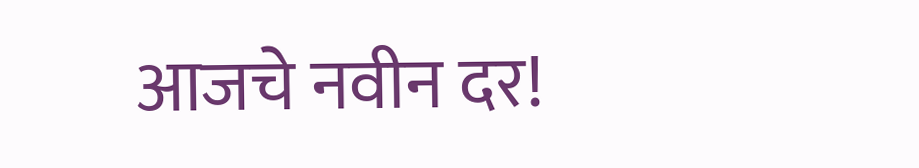आजचे नवीन दर!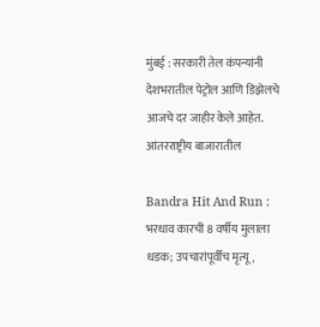मुंबई : सरकारी तेल कंपन्यांनी देशभरातील पेट्रोल आणि डिझेलचे आजचे दर जाहीर केले आहेत. आंतरराष्ट्रीय बाजारातील

Bandra Hit And Run : भरधाव कारची 8 वर्षीय मुलाला धडक; उपचारांपूर्वीच मृत्यू,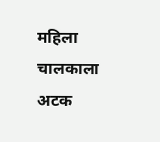महिला चालकाला अटक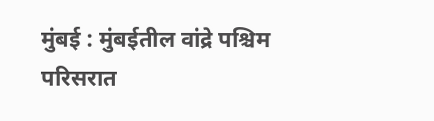मुंबई : मुंबईतील वांद्रे पश्चिम परिसरात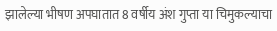झालेल्या भीषण अपघातात 8 वर्षीय अंश गुप्ता या चिमुकल्याचा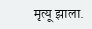मृत्यू झाला.